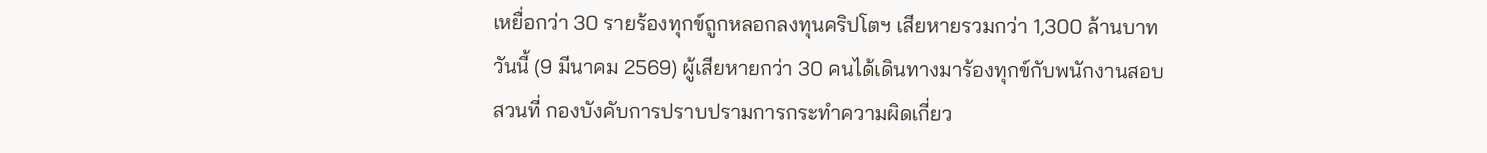เหยื่อกว่า 30 รายร้องทุกข์ถูกหลอกลงทุนคริปโตฯ เสียหายรวมกว่า 1,300 ล้านบาท
วันนี้ (9 มีนาคม 2569) ผู้เสียหายกว่า 30 คนได้เดินทางมาร้องทุกข์กับพนักงานสอบสวนที่ กองบังคับการปราบปรามการกระทำความผิดเกี่ยว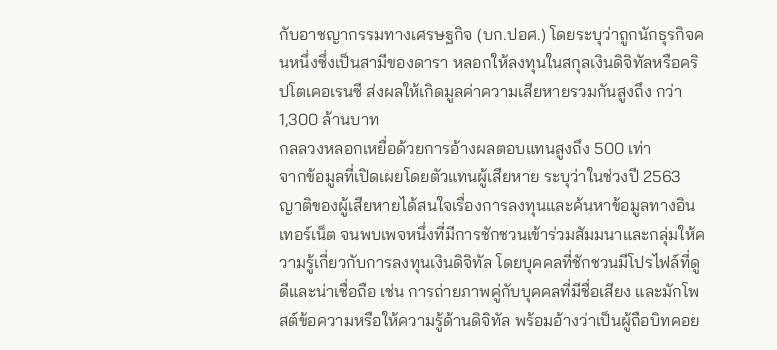กับอาชญากรรมทางเศรษฐกิจ (บก.ปอศ.) โดยระบุว่าถูกนักธุรกิจคนหนึ่งซึ่งเป็นสามีของดารา หลอกให้ลงทุนในสกุลเงินดิจิทัลหรือคริปโตเคอเรนซี ส่งผลให้เกิดมูลค่าความเสียหายรวมกันสูงถึง กว่า 1,300 ล้านบาท
กลลวงหลอกเหยื่อด้วยการอ้างผลตอบแทนสูงถึง 500 เท่า
จากข้อมูลที่เปิดเผยโดยตัวแทนผู้เสียหาย ระบุว่าในช่วงปี 2563 ญาติของผู้เสียหายได้สนใจเรื่องการลงทุนและค้นหาข้อมูลทางอินเทอร์เน็ต จนพบเพจหนึ่งที่มีการชักชวนเข้าร่วมสัมมนาและกลุ่มให้ความรู้เกี่ยวกับการลงทุนเงินดิจิทัล โดยบุคคลที่ชักชวนมีโปรไฟล์ที่ดูดีและน่าเชื่อถือ เช่น การถ่ายภาพคู่กับบุคคลที่มีชื่อเสียง และมักโพสต์ข้อความหรือให้ความรู้ด้านดิจิทัล พร้อมอ้างว่าเป็นผู้ถือบิทคอย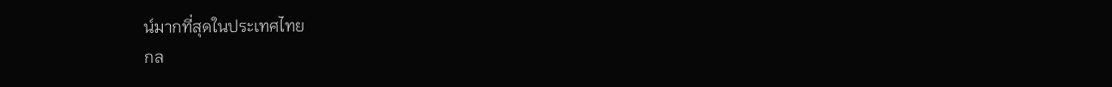น์มากที่สุดในประเทศไทย
กล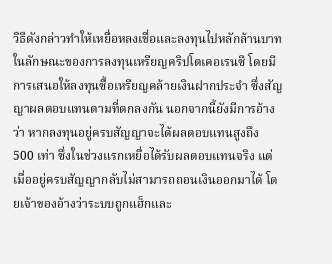วิธีดังกล่าวทำให้เหยื่อหลงเชื่อและลงทุนไปหลักล้านบาท ในลักษณะของการลงทุนเหรียญคริปโตเคอเรนซี โดยมีการเสนอให้ลงทุนซื้อเหรียญคล้ายเงินฝากประจำ ซึ่งสัญญาผลตอบแทนตามที่ตกลงกัน นอกจากนี้ยังมีการอ้างว่า หากลงทุนอยู่ครบสัญญาจะได้ผลตอบแทนสูงถึง 500 เท่า ซึ่งในช่วงแรกเหยื่อได้รับผลตอบแทนจริง แต่เมื่ออยู่ครบสัญญากลับไม่สามารถถอนเงินออกมาได้ โดยเจ้าของอ้างว่าระบบถูกแฮ็กและ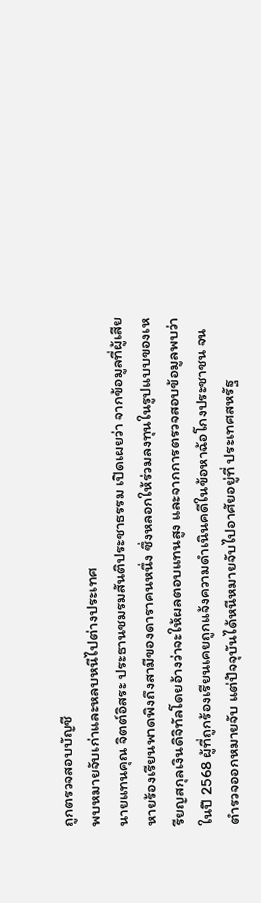ถูกตรวจสอบบัญชี
พบหมายจับเก่าและหลบหนีไปต่างประเทศ
นายแทนคุณ จิตต์อิสระ ประธานชมรมสันติประชาธรรม เปิดเผยว่า จากข้อมูลที่ผู้เสียหายร้องเรียนพาดพิงถึงสามีของดาราคนหนึ่ง ซึ่งหลอกให้ร่วมลงทุนในรูปแบบของเหรียญสกุลเงินดิจิทัลโดยอ้างว่าจะให้ผลตอบแทนสูง และจากการตรวจสอบข้อมูลพบว่าในปี 2568 ผู้ที่ถูกร้องเรียนเคยถูกแจ้งความดำเนินคดีในข้อหาฉ้อโกงประชาชน จนตำรวจออกหมายจับ แต่ปัจจุบันได้หนีหมายจับไปอาศัยอยู่ที่ ประเทศสหรัฐ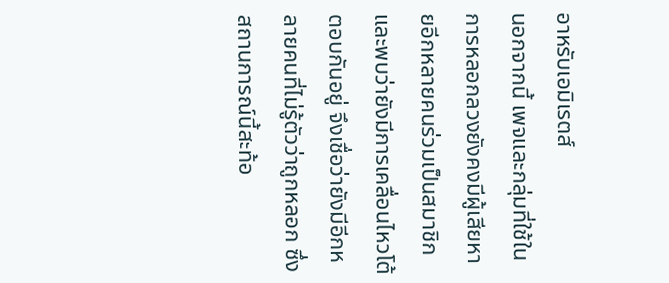อาหรับเอมิเรตส์
นอกจากนี้ เพจและกลุ่มที่ใช้ในการหลอกลวงยังคงมีผู้เสียหายอีกหลายคนร่วมเป็นสมาชิก และพบว่ายังมีการเคลื่อนไหวโต้ตอบกันอยู่ จึงเชื่อว่ายังมีอีกหลายคนที่ไม่รู้ตัวว่าถูกหลอก ซึ่งสถานการณ์นี้สะท้อ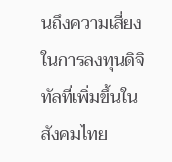นถึงความเสี่ยงในการลงทุนดิจิทัลที่เพิ่มขึ้นในสังคมไทย